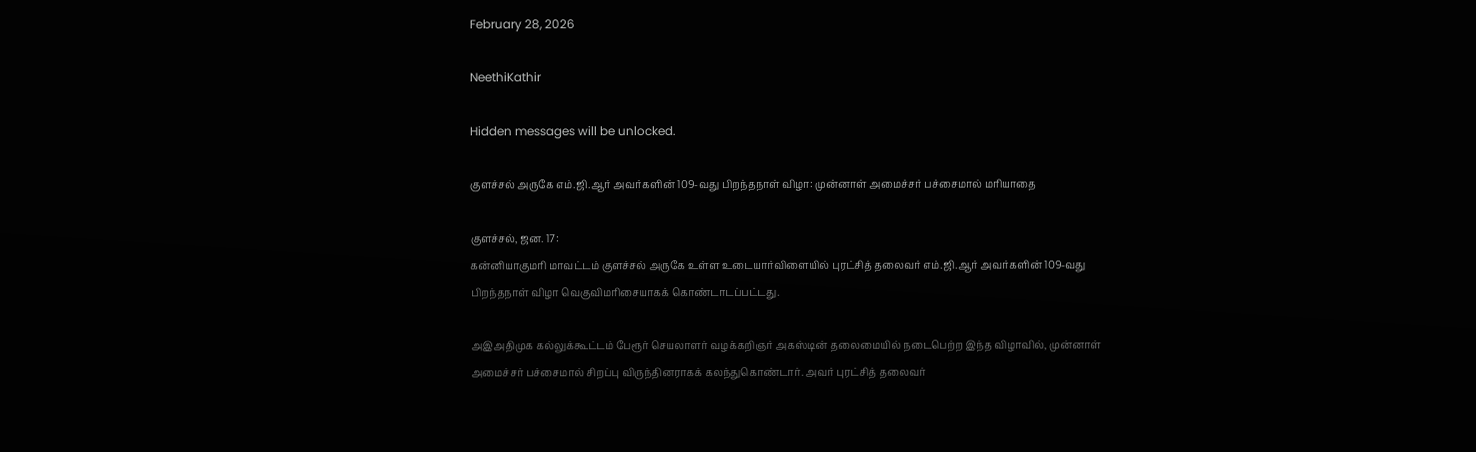February 28, 2026

NeethiKathir

Hidden messages will be unlocked.

குளச்சல் அருகே எம்.ஜி.ஆர் அவர்களின் 109-வது பிறந்தநாள் விழா: முன்னாள் அமைச்சர் பச்சைமால் மரியாதை

குளச்சல், ஜன. 17:
கன்னியாகுமரி மாவட்டம் குளச்சல் அருகே உள்ள உடையார்விளையில் புரட்சித் தலைவர் எம்.ஜி.ஆர் அவர்களின் 109-வது பிறந்தநாள் விழா வெகுவிமரிசையாகக் கொண்டாடப்பட்டது.

அஇஅதிமுக கல்லுக்கூட்டம் பேரூர் செயலாளர் வழக்கறிஞர் அகஸ்டின் தலைமையில் நடைபெற்ற இந்த விழாவில், முன்னாள் அமைச்சர் பச்சைமால் சிறப்பு விருந்தினராகக் கலந்துகொண்டார். அவர் புரட்சித் தலைவர்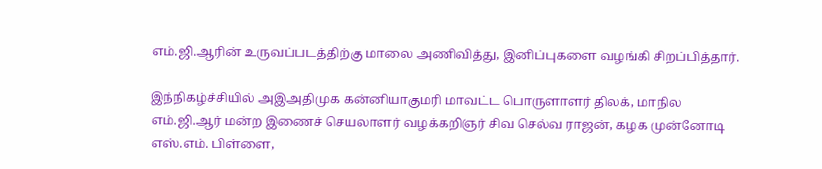எம்.ஜி.ஆரின் உருவப்படத்திற்கு மாலை அணிவித்து, இனிப்புகளை வழங்கி சிறப்பித்தார்.

இந்நிகழ்ச்சியில் அஇஅதிமுக கன்னியாகுமரி மாவட்ட பொருளாளர் திலக், மாநில எம்.ஜி.ஆர் மன்ற இணைச் செயலாளர் வழக்கறிஞர் சிவ செல்வ ராஜன், கழக முன்னோடி எஸ்.எம். பிள்ளை,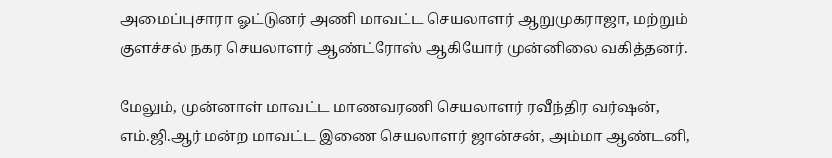அமைப்புசாரா ஓட்டுனர் அணி மாவட்ட செயலாளர் ஆறுமுகராஜா, மற்றும் குளச்சல் நகர செயலாளர் ஆண்ட்ரோஸ் ஆகியோர் முன்னிலை வகித்தனர்.

மேலும், முன்னாள் மாவட்ட மாணவரணி செயலாளர் ரவீந்திர வர்ஷன், எம்.ஜி.ஆர் மன்ற மாவட்ட இணை செயலாளர் ஜான்சன், அம்மா ஆண்டனி,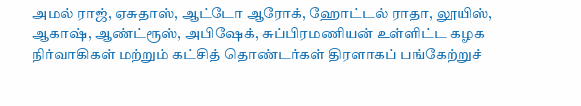அமல் ராஜ், ஏசுதாஸ், ஆட்டோ ஆரோக், ஹோட்டல் ராதா, லூயிஸ், ஆகாஷ், ஆண்ட்ரூஸ், அபிஷேக், சுப்பிரமணியன் உள்ளிட்ட கழக நிர்வாகிகள் மற்றும் கட்சித் தொண்டர்கள் திரளாகப் பங்கேற்றுச்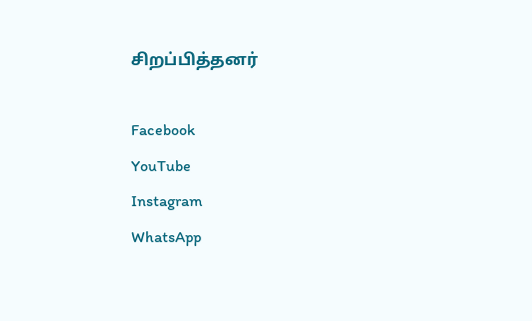சிறப்பித்தனர்

Facebook
YouTube
Instagram
WhatsApp